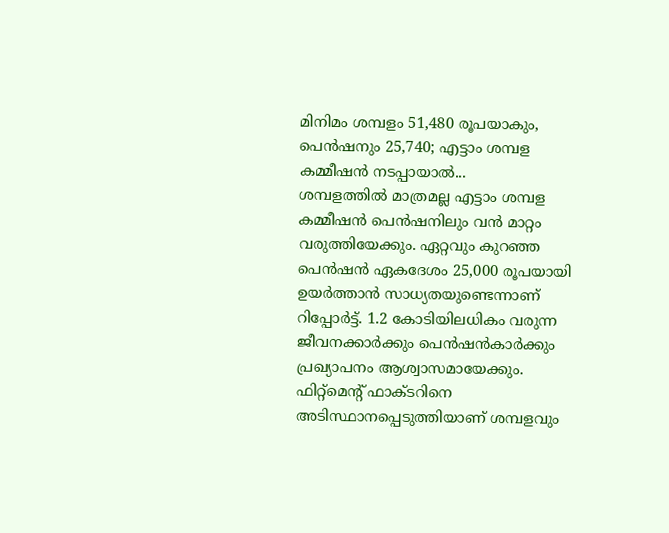മിനിമം ശമ്പളം 51,480 രൂപയാകും, പെൻഷനും 25,740; എട്ടാം ശമ്പള കമ്മീഷൻ നടപ്പായാൽ...
ശമ്പളത്തിൽ മാത്രമല്ല എട്ടാം ശമ്പള കമ്മീഷൻ പെൻഷനിലും വൻ മാറ്റം വരുത്തിയേക്കും. ഏറ്റവും കുറഞ്ഞ പെൻഷൻ ഏകദേശം 25,000 രൂപയായി ഉയർത്താൻ സാധ്യതയുണ്ടെന്നാണ് റിപ്പോർട്ട്. 1.2 കോടിയിലധികം വരുന്ന ജീവനക്കാർക്കും പെൻഷൻകാർക്കും പ്രഖ്യാപനം ആശ്വാസമായേക്കും.
ഫിറ്റ്മെൻ്റ് ഫാക്ടറിനെ അടിസ്ഥാനപ്പെടുത്തിയാണ് ശമ്പളവും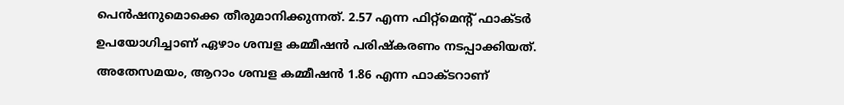പെൻഷനുമൊക്കെ തീരുമാനിക്കുന്നത്. 2.57 എന്ന ഫിറ്റ്മെൻ്റ് ഫാക്ടർ ഉപയോഗിച്ചാണ് ഏഴാം ശമ്പള കമ്മീഷൻ പരിഷ്കരണം നടപ്പാക്കിയത്. അതേസമയം, ആറാം ശമ്പള കമ്മീഷൻ 1.86 എന്ന ഫാക്ടറാണ്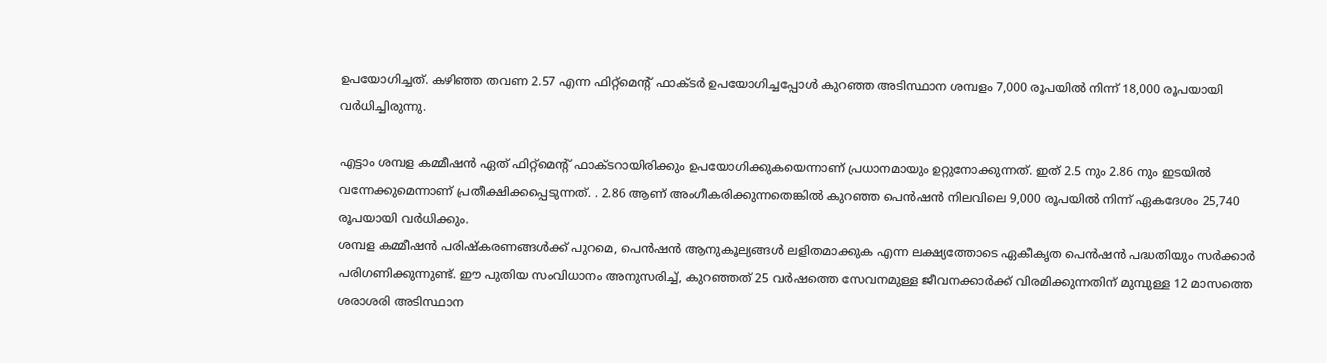ഉപയോഗിച്ചത്. കഴിഞ്ഞ തവണ 2.57 എന്ന ഫിറ്റ്മെന്റ് ഫാക്ടർ ഉപയോഗിച്ചപ്പോൾ കുറഞ്ഞ അടിസ്ഥാന ശമ്പളം 7,000 രൂപയിൽ നിന്ന് 18,000 രൂപയായി വർധിച്ചിരുന്നു.

എട്ടാം ശമ്പള കമ്മീഷൻ ഏത് ഫിറ്റ്മെൻ്റ് ഫാക്ടറായിരിക്കും ഉപയോഗിക്കുകയെന്നാണ് പ്രധാനമായും ഉറ്റുനോക്കുന്നത്. ഇത് 2.5 നും 2.86 നും ഇടയിൽ വന്നേക്കുമെന്നാണ് പ്രതീക്ഷിക്കപ്പെടുന്നത്. . 2.86 ആണ് അംഗീകരിക്കുന്നതെങ്കിൽ കുറഞ്ഞ പെൻഷൻ നിലവിലെ 9,000 രൂപയിൽ നിന്ന് ഏകദേശം 25,740 രൂപയായി വർധിക്കും.
ശമ്പള കമ്മീഷൻ പരിഷ്കരണങ്ങൾക്ക് പുറമെ, പെൻഷൻ ആനുകൂല്യങ്ങൾ ലളിതമാക്കുക എന്ന ലക്ഷ്യത്തോടെ ഏകീകൃത പെൻഷൻ പദ്ധതിയും സർക്കാർ പരിഗണിക്കുന്നുണ്ട്. ഈ പുതിയ സംവിധാനം അനുസരിച്ച്, കുറഞ്ഞത് 25 വർഷത്തെ സേവനമുള്ള ജീവനക്കാർക്ക് വിരമിക്കുന്നതിന് മുമ്പുള്ള 12 മാസത്തെ ശരാശരി അടിസ്ഥാന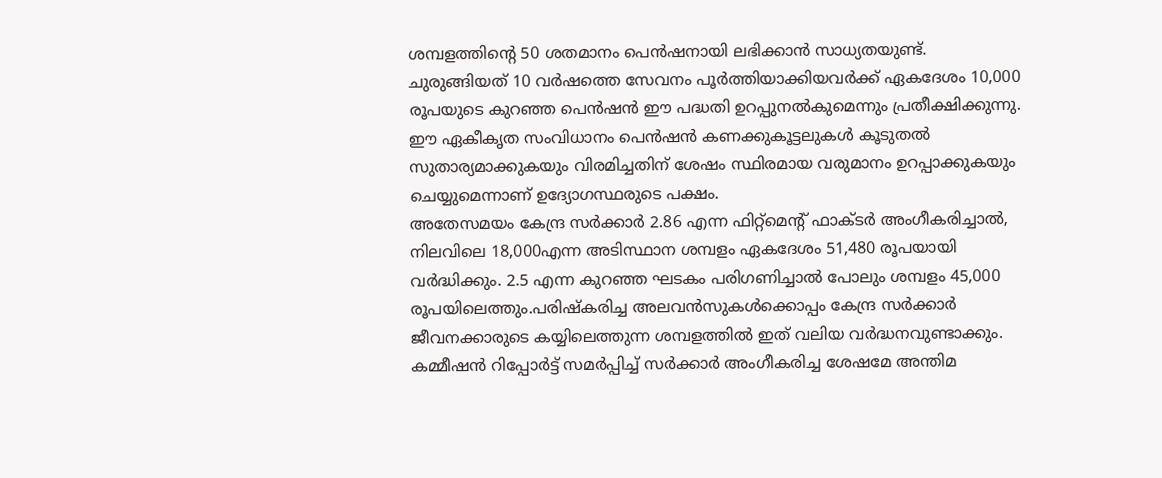ശമ്പളത്തിന്റെ 50 ശതമാനം പെൻഷനായി ലഭിക്കാൻ സാധ്യതയുണ്ട്.
ചുരുങ്ങിയത് 10 വർഷത്തെ സേവനം പൂർത്തിയാക്കിയവർക്ക് ഏകദേശം 10,000 രൂപയുടെ കുറഞ്ഞ പെൻഷൻ ഈ പദ്ധതി ഉറപ്പുനൽകുമെന്നും പ്രതീക്ഷിക്കുന്നു. ഈ ഏകീകൃത സംവിധാനം പെൻഷൻ കണക്കുകൂട്ടലുകൾ കൂടുതൽ സുതാര്യമാക്കുകയും വിരമിച്ചതിന് ശേഷം സ്ഥിരമായ വരുമാനം ഉറപ്പാക്കുകയും ചെയ്യുമെന്നാണ് ഉദ്യോഗസ്ഥരുടെ പക്ഷം.
അതേസമയം കേന്ദ്ര സർക്കാർ 2.86 എന്ന ഫിറ്റ്മെൻ്റ് ഫാക്ടർ അംഗീകരിച്ചാൽ, നിലവിലെ 18,000എന്ന അടിസ്ഥാന ശമ്പളം ഏകദേശം 51,480 രൂപയായി വർദ്ധിക്കും. 2.5 എന്ന കുറഞ്ഞ ഘടകം പരിഗണിച്ചാൽ പോലും ശമ്പളം 45,000 രൂപയിലെത്തും.പരിഷ്കരിച്ച അലവൻസുകൾക്കൊപ്പം കേന്ദ്ര സർക്കാർ ജീവനക്കാരുടെ കയ്യിലെത്തുന്ന ശമ്പളത്തിൽ ഇത് വലിയ വർദ്ധനവുണ്ടാക്കും. കമ്മീഷൻ റിപ്പോർട്ട് സമർപ്പിച്ച് സർക്കാർ അംഗീകരിച്ച ശേഷമേ അന്തിമ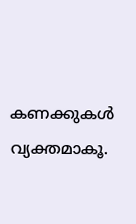കണക്കുകൾ വ്യക്തമാകൂ.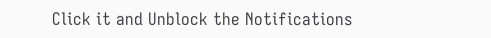Click it and Unblock the Notifications